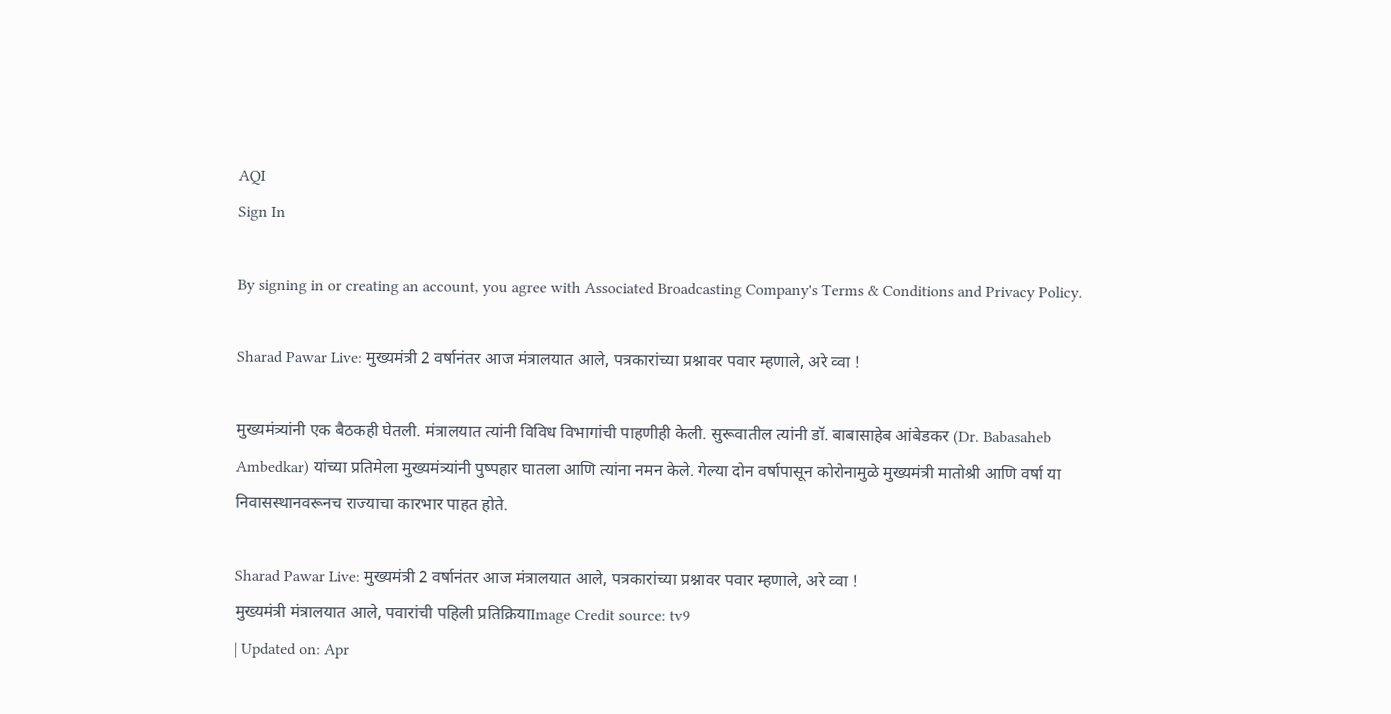AQI
Sign In

By signing in or creating an account, you agree with Associated Broadcasting Company's Terms & Conditions and Privacy Policy.

Sharad Pawar Live: मुख्यमंत्री 2 वर्षानंतर आज मंत्रालयात आले, पत्रकारांच्या प्रश्नावर पवार म्हणाले, अरे व्वा !

मुख्यमंत्र्यांनी एक बैठकही घेतली. मंत्रालयात त्यांनी विविध विभागांची पाहणीही केली. सुरूवातील त्यांनी डॉ. बाबासाहेब आंबेडकर (Dr. Babasaheb Ambedkar) यांच्या प्रतिमेला मुख्यमंत्र्यांनी पुष्पहार घातला आणि त्यांना नमन केले. गेल्या दोन वर्षापासून कोरोनामुळे मुख्यमंत्री मातोश्री आणि वर्षा या निवासस्थानवरूनच राज्याचा कारभार पाहत होते.

Sharad Pawar Live: मुख्यमंत्री 2 वर्षानंतर आज मंत्रालयात आले, पत्रकारांच्या प्रश्नावर पवार म्हणाले, अरे व्वा !
मुख्यमंत्री मंत्रालयात आले, पवारांची पहिली प्रतिक्रियाImage Credit source: tv9
| Updated on: Apr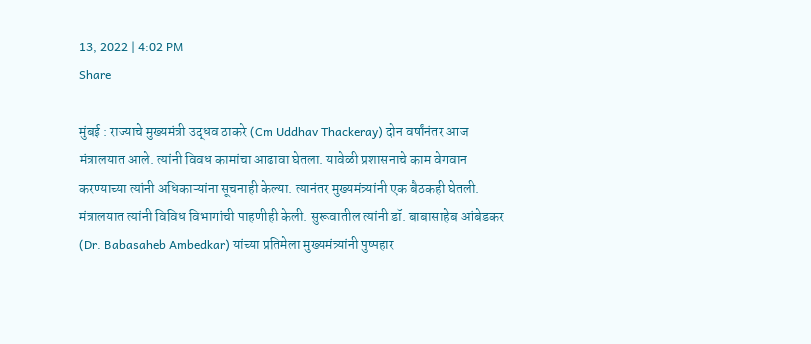13, 2022 | 4:02 PM
Share

मुंबई : राज्याचे मुख्यमंत्री उद्धव ठाकरे (Cm Uddhav Thackeray) दोन वर्षांनंतर आज मंत्रालयात आले. त्यांनी विवध कामांचा आढावा घेतला. यावेळी प्रशासनाचे काम वेगवान करण्याच्या त्यांनी अधिकाऱ्यांना सूचनाही केल्या. त्यानंतर मुख्यमंत्र्यांनी एक बैठकही घेतली. मंत्रालयात त्यांनी विविध विभागांची पाहणीही केली. सुरूवातील त्यांनी डॉ. बाबासाहेब आंबेडकर (Dr. Babasaheb Ambedkar) यांच्या प्रतिमेला मुख्यमंत्र्यांनी पुष्पहार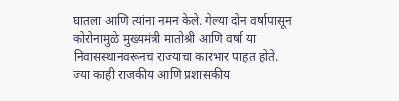घातला आणि त्यांना नमन केले. गेल्या दोन वर्षापासून कोरोनामुळे मुख्यमंत्री मातोश्री आणि वर्षा या निवासस्थानवरूनच राज्याचा कारभार पाहत होते. ज्या काही राजकीय आणि प्रशासकीय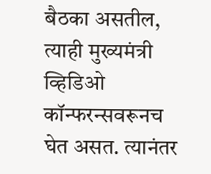बैठका असतील, त्याही मुख्यमंत्री व्हिडिओ कॉन्फरन्सवरूनच घेत असत. त्यानंतर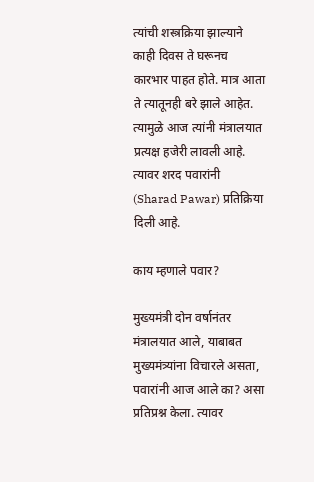त्यांची शस्त्रक्रिया झाल्याने काही दिवस ते घरूनच कारभार पाहत होते. मात्र आता ते त्यातूनही बरे झाले आहेत. त्यामुळे आज त्यांनी मंत्रालयात प्रत्यक्ष हजेरी लावली आहे. त्यावर शरद पवारांनी (Sharad Pawar) प्रतिक्रिया दिली आहे.

काय म्हणाले पवार?

मुख्यमंत्री दोन वर्षानंतर मंत्रालयात आले, याबाबत मुख्यमंत्र्यांना विचारले असता, पवारांनी आज आले का? असा प्रतिप्रश्न केला. त्यावर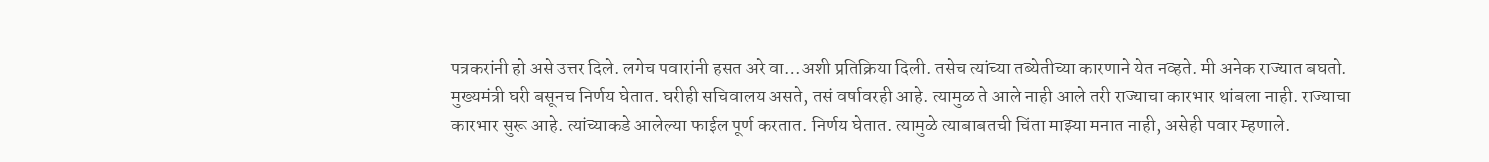पत्रकरांनी हो असे उत्तर दिले. लगेच पवारांनी हसत अरे वा…अशी प्रतिक्रिया दिली. तसेच त्यांच्या तब्येतीच्या कारणाने येत नव्हते. मी अनेक राज्यात बघतो. मुख्यमंत्री घरी बसूनच निर्णय घेतात. घरीही सचिवालय असते, तसं वर्षावरही आहे. त्यामुळ ते आले नाही आले तरी राज्याचा कारभार थांबला नाही. राज्याचा कारभार सुरू आहे. त्यांच्याकडे आलेल्या फाईल पूर्ण करतात. निर्णय घेतात. त्यामुळे त्याबाबतची चिंता माझ्या मनात नाही, असेही पवार म्हणाले.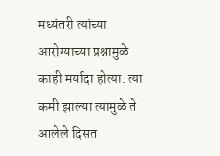मध्यंतरी त्यांच्या आरोग्याच्या प्रश्नामुळे काही मर्यादा होत्या. त्या कमी झाल्या त्यामुळे ते आलेले दिसत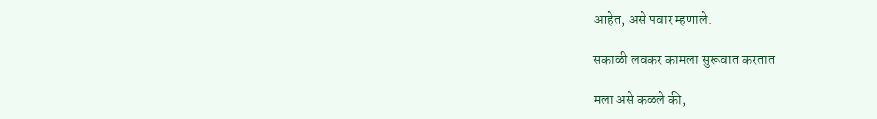आहेत, असे पवार म्हणाले.

सकाळी लवकर कामला सुरूवात करतात

मला असे कळले की,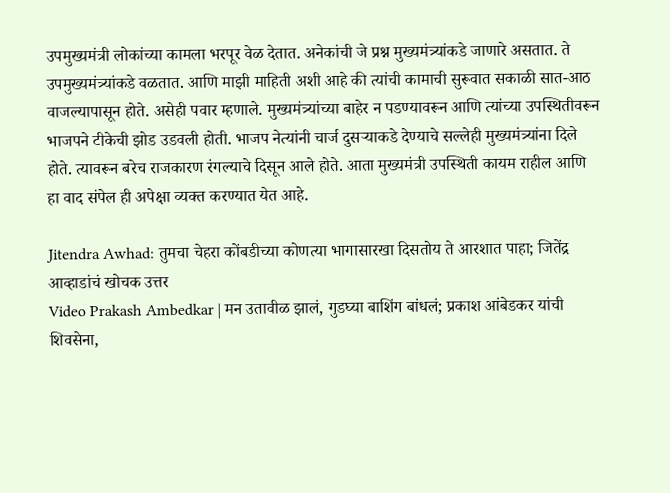उपमुख्यमंत्री लोकांच्या कामला भरपूर वेळ देतात. अनेकांची जे प्रश्न मुख्यमंत्र्यांकडे जाणारे असतात. ते उपमुख्यमंत्र्यांकडे वळतात. आणि माझी माहिती अशी आहे की त्यांची कामाची सुरूवात सकाळी सात-आठ वाजल्यापासून होते. असेही पवार म्हणाले. मुख्यमंत्र्यांच्या बाहेर न पडण्यावरून आणि त्यांच्या उपस्थितीवरून भाजपने टीकेची झोड उडवली होती. भाजप नेत्यांनी चार्ज दुसऱ्याकडे देण्याचे सल्लेही मुख्यमंत्र्यांना दिले होते. त्यावरून बरेच राजकारण रंगल्याचे दिसून आले होते. आता मुख्यमंत्री उपस्थिती कायम राहील आणि हा वाद संपेल ही अपेक्षा व्यक्त करण्यात येत आहे.

Jitendra Awhad: तुमचा चेहरा कोंबडीच्या कोणत्या भागासारखा दिसतोय ते आरशात पाहा; जितेंद्र आव्हाडांचं खोचक उत्तर
Video Prakash Ambedkar | मन उतावीळ झालं, गुडघ्या बाशिंग बांधलं; प्रकाश आंबेडकर यांची शिवसेना,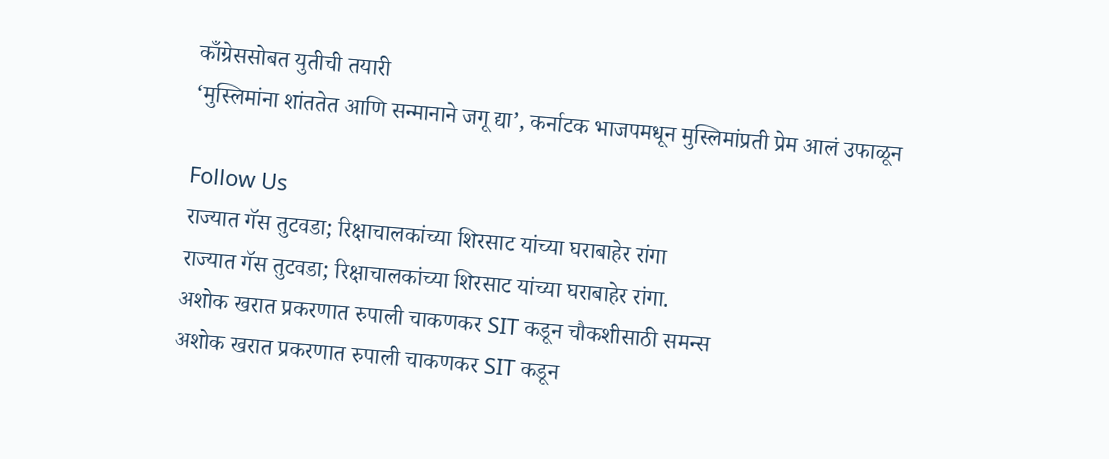काँग्रेससोबत युतीची तयारी
‘मुस्लिमांना शांततेत आणि सन्मानाने जगू द्या’, कर्नाटक भाजपमधून मुस्लिमांप्रती प्रेम आलं उफाळून

Follow Us
राज्यात गॅस तुटवडा; रिक्षाचालकांच्या शिरसाट यांच्या घराबाहेर रांगा
राज्यात गॅस तुटवडा; रिक्षाचालकांच्या शिरसाट यांच्या घराबाहेर रांगा.
अशोक खरात प्रकरणात रुपाली चाकणकर SIT कडून चौकशीसाठी समन्स
अशोक खरात प्रकरणात रुपाली चाकणकर SIT कडून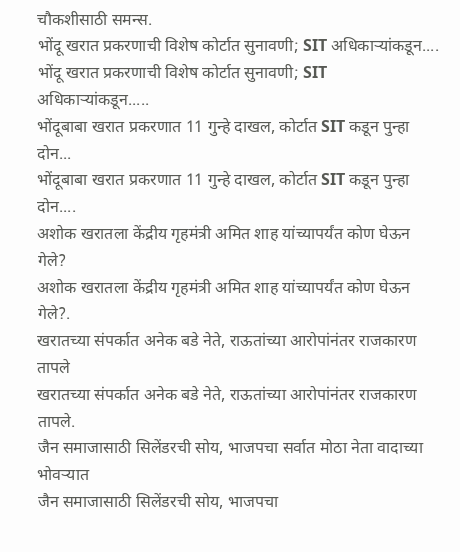चौकशीसाठी समन्स.
भोंदू खरात प्रकरणाची विशेष कोर्टात सुनावणी; SIT अधिकाऱ्यांकडून....
भोंदू खरात प्रकरणाची विशेष कोर्टात सुनावणी; SIT अधिकाऱ्यांकडून.....
भोंदूबाबा खरात प्रकरणात 11 गुन्हे दाखल, कोर्टात SIT कडून पुन्हा दोन...
भोंदूबाबा खरात प्रकरणात 11 गुन्हे दाखल, कोर्टात SIT कडून पुन्हा दोन....
अशोक खरातला केंद्रीय गृहमंत्री अमित शाह यांच्यापर्यंत कोण घेऊन गेले?
अशोक खरातला केंद्रीय गृहमंत्री अमित शाह यांच्यापर्यंत कोण घेऊन गेले?.
खरातच्या संपर्कात अनेक बडे नेते, राऊतांच्या आरोपांनंतर राजकारण तापले
खरातच्या संपर्कात अनेक बडे नेते, राऊतांच्या आरोपांनंतर राजकारण तापले.
जैन समाजासाठी सिलेंडरची सोय, भाजपचा सर्वात मोठा नेता वादाच्या भोवऱ्यात
जैन समाजासाठी सिलेंडरची सोय, भाजपचा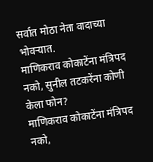सर्वात मोठा नेता वादाच्या भोवऱ्यात.
माणिकराव कोकाटेंना मंत्रिपद नको, सुनील तटकरेंना कोणी केला फोन?
माणिकराव कोकाटेंना मंत्रिपद नको,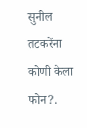सुनील तटकरेंना कोणी केला फोन?.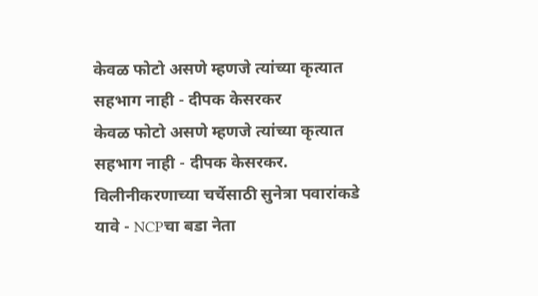केवळ फोटो असणे म्हणजे त्यांच्या कृत्यात सहभाग नाही - दीपक केसरकर
केवळ फोटो असणे म्हणजे त्यांच्या कृत्यात सहभाग नाही - दीपक केसरकर.
विलीनीकरणाच्या चर्चेसाठी सुनेत्रा पवारांकडे यावे - NCPचा बडा नेता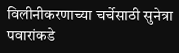विलीनीकरणाच्या चर्चेसाठी सुनेत्रा पवारांकडे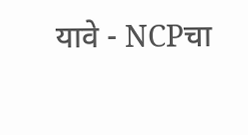यावे - NCPचा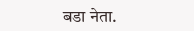बडा नेता.